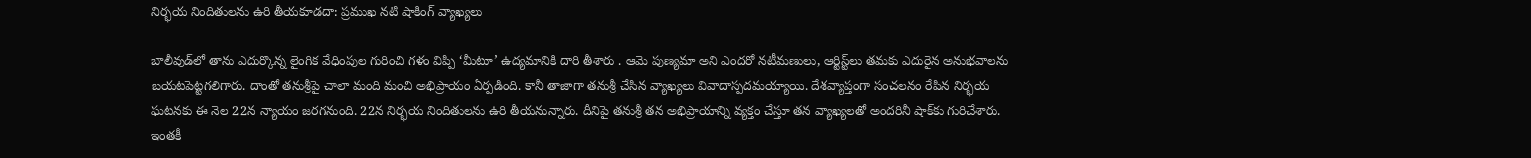నిర్భయ నిందితులను ఉరి తీయకూడదా: ప్రముఖ నటి షాకింగ్ వ్యాఖ్యలు

బాలీవుడ్‌లో తాను ఎదుర్కొన్న లైంగిక వేధింపుల గురించి గళం విప్పి ‘మీటూ’ ఉద్యమానికి దారి తీశారు . ఆమె పుణ్యమా అని ఎందరో నటీమణులు, ఆర్టిస్ట్‌లు తమకు ఎదురైన అనుభవాలను బయటపెట్టగలిగారు. దాంతో తనుశ్రీపై చాలా మంది మంచి అభిప్రాయం ఏర్పడింది. కానీ తాజాగా తనుశ్రీ చేసిన వ్యాఖ్యలు వివాదాస్పదమయ్యాయి. దేశవ్యాప్తంగా సంచలనం రేపిన నిర్భయ ఘటనకు ఈ నెల 22న న్యాయం జరగనుంది. 22న నిర్భయ నిందితులను ఉరి తీయనున్నారు. దీనిపై తనుశ్రీ తన అభిప్రాయాన్ని వ్యక్తం చేస్తూ తన వ్యాఖ్యలతో అందరినీ షాక్‌కు గురిచేశారు. ఇంతకీ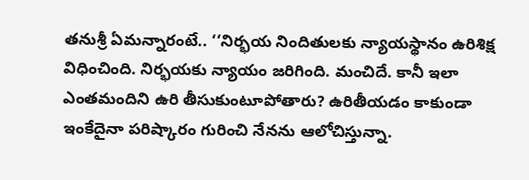తనుశ్రీ ఏమన్నారంటే.. ‘‘నిర్భయ నిందితులకు న్యాయస్థానం ఉరిశిక్ష విధించింది. నిర్భయకు న్యాయం జరిగింది. మంచిదే. కానీ ఇలా ఎంతమందిని ఉరి తీసుకుంటూపోతారు? ఉరితీయడం కాకుండా ఇంకేదైనా పరిష్కారం గురించి నేనను ఆలోచిస్తున్నా.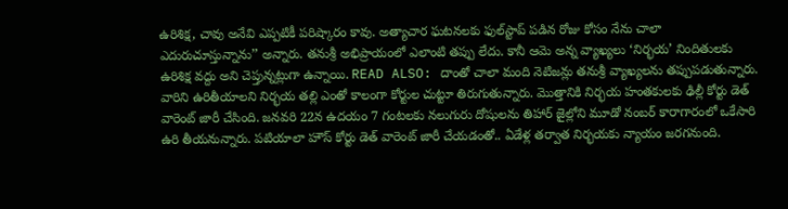ఉరిశిక్ష, చావు అనేవి ఎప్పటికీ పరిష్కారం కావు. అత్యాచార ఘటనలకు ఫుల్‌స్టాప్ పడిన రోజు కోసం నేను చాలా ఎదురుచూస్తున్నాను’’ అన్నారు. తనుశ్రీ అభిప్రాయంలో ఎలాంటి తప్పు లేదు. కానీ ఆమె అన్న వ్యాఖ్యలు ‘నిర్భయ’ నిందితులకు ఉరిశిక్ష వద్దు అని చెప్తున్నట్లుగా ఉన్నాయి. READ ALSO: దాంతో చాలా మంది నెటిజన్లు తనుశ్రీ వ్యాఖ్యలను తప్పుపడుతున్నారు. వారిని ఉరితీయాలని నిర్భయ తల్లి ఎంతో కాలంగా కోర్టుల చుట్టూ తిరుగుతున్నారు. మొత్తానికి నిర్భయ హంతకులకు ఢిల్లీ కోర్టు డెత్ వారెంట్ జారీ చేసింది. జనవరి 22న ఉదయం 7 గంటలకు నలుగురు దోషులను తిహార్ జైల్లోని మూడో నంబర్ కారాగారంలో ఒకేసారి ఉరి తీయనున్నారు. పటియాలా హౌస్ కోర్టు డెత్ వారెంట్ జారీ చేయడంతో.. ఏడేళ్ల తర్వాత నిర్భయకు న్యాయం జరగనుంది.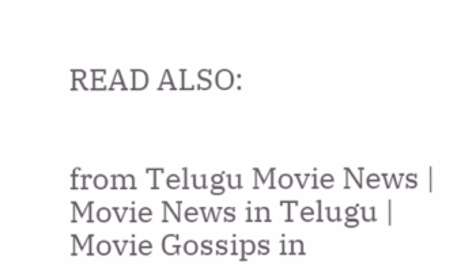READ ALSO:


from Telugu Movie News | Movie News in Telugu | Movie Gossips in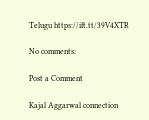Telugu https://ift.tt/39V4XTR

No comments:

Post a Comment

Kajal Aggarwal connection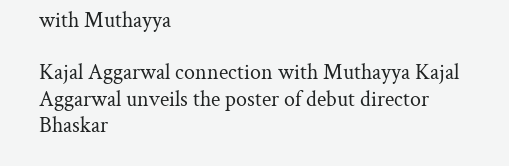with Muthayya

Kajal Aggarwal connection with Muthayya Kajal Aggarwal unveils the poster of debut director Bhaskar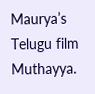Maurya’s Telugu film  Muthayya.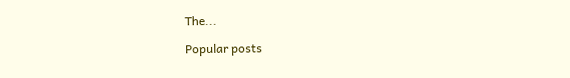The...

Popular posts